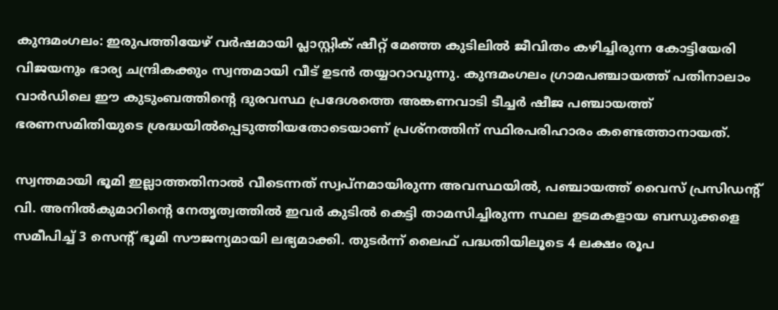കുന്ദമംഗലം: ഇരുപത്തിയേഴ് വർഷമായി പ്ലാസ്റ്റിക് ഷീറ്റ് മേഞ്ഞ കുടിലിൽ ജീവിതം കഴിച്ചിരുന്ന കോട്ടിയേരി വിജയനും ഭാര്യ ചന്ദ്രികക്കും സ്വന്തമായി വീട് ഉടൻ തയ്യാറാവുന്നു. കുന്ദമംഗലം ഗ്രാമപഞ്ചായത്ത് പതിനാലാം വാർഡിലെ ഈ കുടുംബത്തിന്റെ ദുരവസ്ഥ പ്രദേശത്തെ അങ്കണവാടി ടീച്ചർ ഷീജ പഞ്ചായത്ത് ഭരണസമിതിയുടെ ശ്രദ്ധയിൽപ്പെടുത്തിയതോടെയാണ് പ്രശ്നത്തിന് സ്ഥിരപരിഹാരം കണ്ടെത്താനായത്.

സ്വന്തമായി ഭൂമി ഇല്ലാത്തതിനാൽ വീടെന്നത് സ്വപ്നമായിരുന്ന അവസ്ഥയിൽ, പഞ്ചായത്ത് വൈസ് പ്രസിഡൻ്റ് വി. അനിൽകുമാറിന്റെ നേതൃത്വത്തിൽ ഇവർ കുടിൽ കെട്ടി താമസിച്ചിരുന്ന സ്ഥല ഉടമകളായ ബന്ധുക്കളെ സമീപിച്ച് 3 സെൻ്റ് ഭൂമി സൗജന്യമായി ലഭ്യമാക്കി. തുടർന്ന് ലൈഫ് പദ്ധതിയിലൂടെ 4 ലക്ഷം രൂപ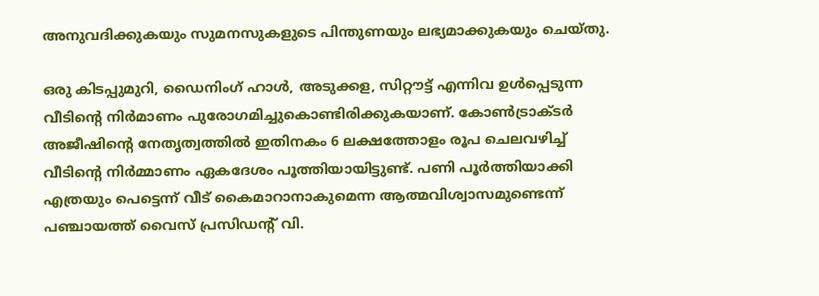അനുവദിക്കുകയും സുമനസുകളുടെ പിന്തുണയും ലഭ്യമാക്കുകയും ചെയ്തു.

ഒരു കിടപ്പുമുറി, ഡൈനിംഗ് ഹാൾ, അടുക്കള, സിറ്റൗട്ട് എന്നിവ ഉൾപ്പെടുന്ന വീടിന്റെ നിർമാണം പുരോഗമിച്ചുകൊണ്ടിരിക്കുകയാണ്. കോൺട്രാക്ടർ അജീഷിൻ്റെ നേതൃത്വത്തിൽ ഇതിനകം 6 ലക്ഷത്തോളം രൂപ ചെലവഴിച്ച് വീടിൻ്റെ നിർമ്മാണം ഏകദേശം പൂത്തിയായിട്ടുണ്ട്. പണി പൂർത്തിയാക്കി എത്രയും പെട്ടെന്ന് വീട് കൈമാറാനാകുമെന്ന ആത്മവിശ്വാസമുണ്ടെന്ന് പഞ്ചായത്ത് വൈസ് പ്രസിഡൻ്റ് വി.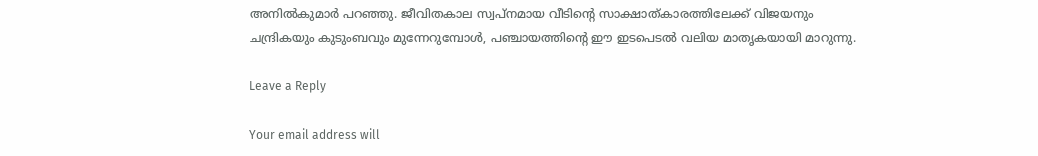അനിൽകുമാർ പറഞ്ഞു. ജീവിതകാല സ്വപ്നമായ വീടിന്‍റെ സാക്ഷാത്കാരത്തിലേക്ക് വിജയനും ചന്ദ്രികയും കുടുംബവും മുന്നേറുമ്പോൾ, പഞ്ചായത്തിന്റെ ഈ ഇടപെടൽ വലിയ മാതൃകയായി മാറുന്നു.

Leave a Reply

Your email address will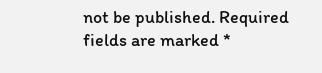not be published. Required fields are marked *